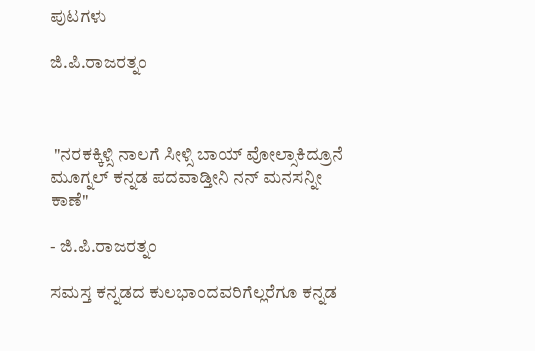ಪುಟಗಳು

ಜಿ.ಪಿ.ರಾಜರತ್ನಂ



 "ನರಕಕ್ಕಿಳ್ಸಿ ನಾಲಗೆ ಸೀಳ್ಸಿ ಬಾಯ್ ವೋಲ್ಸಾಕಿದ್ರೂನೆ
ಮೂಗ್ನಲ್ ಕನ್ನಡ ಪದವಾಡ್ತೀನಿ ನನ್ ಮನಸನ್ನೀ ಕಾಣೆ"

- ಜಿ.ಪಿ.ರಾಜರತ್ನಂ

ಸಮಸ್ತ ಕನ್ನಡದ ಕುಲಭಾಂದವರಿಗೆಲ್ಲರೆಗೂ ಕನ್ನಡ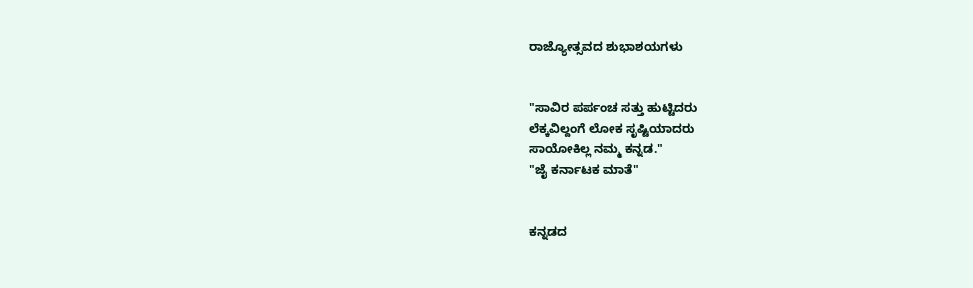ರಾಜ್ಯೋತ್ಸವದ ಶುಭಾಶಯಗಳು


"ಸಾವಿರ ಪರ್ಪಂಚ ಸತ್ತು ಹುಟ್ಟಿದರು
ಲೆಕ್ಕವಿಲ್ದಂಗೆ ಲೋಕ ಸೃಷ್ಟಿಯಾದರು
ಸಾಯೋಕಿಲ್ಲ ನಮ್ಮ ಕನ್ನಡ."
"ಜೈ ಕರ್ನಾಟಕ ಮಾತೆ"


ಕನ್ನಡದ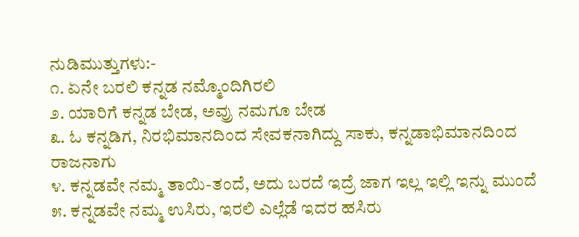ನುಡಿಮುತ್ತುಗಳು:-
೧. ಏನೇ ಬರಲಿ ಕನ್ನಡ ನಮ್ಮೊಂದಿಗಿರಲಿ
೨. ಯಾರಿಗೆ ಕನ್ನಡ ಬೇಡ, ಅವ್ರು ನಮಗೂ ಬೇಡ
೩. ಓ ಕನ್ನಡಿಗ, ನಿರಭಿಮಾನದಿಂದ ಸೇವಕನಾಗಿದ್ದು ಸಾಕು, ಕನ್ನಡಾಭಿಮಾನದಿಂದ ರಾಜನಾಗು
೪. ಕನ್ನಡವೇ ನಮ್ಮ ತಾಯಿ-ತಂದೆ, ಅದು ಬರದೆ ಇದ್ರೆ ಜಾಗ ಇಲ್ಲ ಇಲ್ಲಿ ಇನ್ನು ಮುಂದೆ
೫. ಕನ್ನಡವೇ ನಮ್ಮ ಉಸಿರು, ಇರಲಿ ಎಲ್ಲೆಡೆ ಇದರ ಹಸಿರು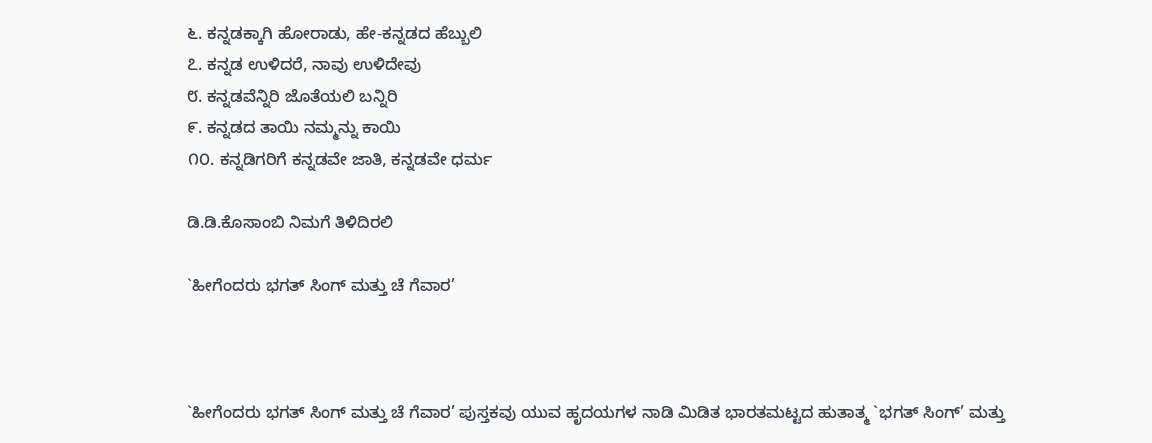೬. ಕನ್ನಡಕ್ಕಾಗಿ ಹೋರಾಡು, ಹೇ-ಕನ್ನಡದ ಹೆಬ್ಬುಲಿ
೭. ಕನ್ನಡ ಉಳಿದರೆ, ನಾವು ಉಳಿದೇವು
೮. ಕನ್ನಡವೆನ್ನಿರಿ ಜೊತೆಯಲಿ ಬನ್ನಿರಿ
೯. ಕನ್ನಡದ ತಾಯಿ ನಮ್ಮನ್ನು ಕಾಯಿ
೧೦. ಕನ್ನಡಿಗರಿಗೆ ಕನ್ನಡವೇ ಜಾತಿ, ಕನ್ನಡವೇ ಧರ್ಮ

ಡಿ.ಡಿ.ಕೊಸಾಂಬಿ ನಿಮಗೆ ತಿಳಿದಿರಲಿ

`ಹೀಗೆಂದರು ಭಗತ್ ಸಿಂಗ್ ಮತ್ತು ಚೆ ಗೆವಾರ’



`ಹೀಗೆಂದರು ಭಗತ್ ಸಿಂಗ್ ಮತ್ತು ಚೆ ಗೆವಾರ’ ಪುಸ್ತಕವು ಯುವ ಹೃದಯಗಳ ನಾಡಿ ಮಿಡಿತ ಭಾರತಮಟ್ಟದ ಹುತಾತ್ಮ `ಭಗತ್ ಸಿಂಗ್’ ಮತ್ತು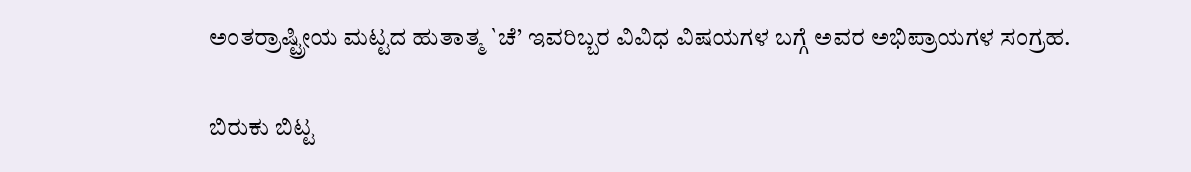ಅಂತರ್ರಾಷ್ಟ್ರೀಯ ಮಟ್ಟದ ಹುತಾತ್ಮ `ಚೆ’ ಇವರಿಬ್ಬರ ವಿವಿಧ ವಿಷಯಗಳ ಬಗ್ಗೆ ಅವರ ಅಭಿಪ್ರಾಯಗಳ ಸಂಗ್ರಹ.

ಬಿರುಕು ಬಿಟ್ಟ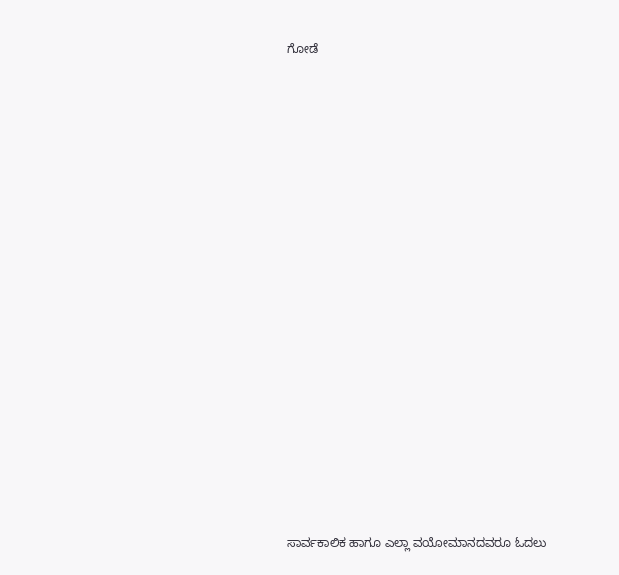ಗೋಡೆ























ಸಾರ್ವಕಾಲಿಕ ಹಾಗೂ ಎಲ್ಲಾ ವಯೋಮಾನದವರೂ ಓದಲು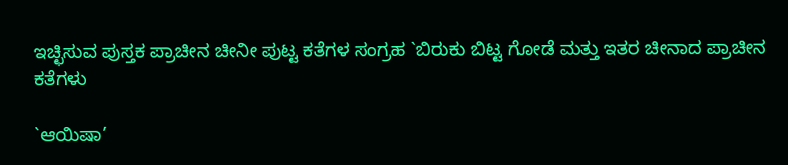ಇಚ್ಛಿಸುವ ಪುಸ್ತಕ ಪ್ರಾಚೀನ ಚೀನೀ ಪುಟ್ಟ ಕತೆಗಳ ಸಂಗ್ರಹ `ಬಿರುಕು ಬಿಟ್ಟ ಗೋಡೆ ಮತ್ತು ಇತರ ಚೀನಾದ ಪ್ರಾಚೀನ ಕತೆಗಳು

`ಆಯಿಷಾ’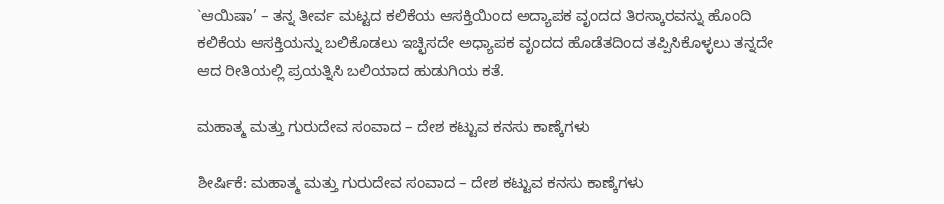`ಆಯಿಷಾ’ – ತನ್ನ ತೀರ್ವ ಮಟ್ಟದ ಕಲಿಕೆಯ ಆಸಕ್ತಿಯಿಂದ ಅದ್ಯಾಪಕ ವೃಂದದ ತಿರಸ್ಕಾರವನ್ನು ಹೊಂದಿ ಕಲಿಕೆಯ ಆಸಕ್ತಿಯನ್ನು ಬಲಿಕೊಡಲು ಇಚ್ಛಿಸದೇ ಅಧ್ಯಾಪಕ ವೃಂದದ ಹೊಡೆತದಿಂದ ತಪ್ಪಿಸಿಕೊಳ್ಳಲು ತನ್ನದೇ ಆದ ರೀತಿಯಲ್ಲಿ ಪ್ರಯತ್ನಿಸಿ ಬಲಿಯಾದ ಹುಡುಗಿಯ ಕತೆ.

ಮಹಾತ್ಮ ಮತ್ತು ಗುರುದೇವ ಸಂವಾದ – ದೇಶ ಕಟ್ಟುವ ಕನಸು ಕಾಣ್ಕೆಗಳು

ಶೀರ್ಷಿಕೆ: ಮಹಾತ್ಮ ಮತ್ತು ಗುರುದೇವ ಸಂವಾದ – ದೇಶ ಕಟ್ಟುವ ಕನಸು ಕಾಣ್ಕೆಗಳು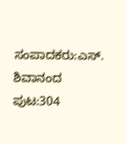ಸಂಪಾದಕರು:ಎಸ್. ಶಿವಾನಂದ ಪುಟ:304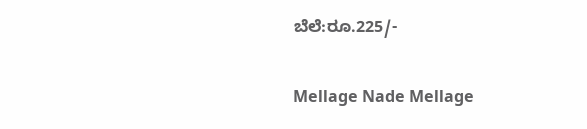ಬೆಲೆ:ರೂ.225/-

Mellage Nade Mellage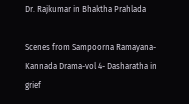Dr. Rajkumar in Bhaktha Prahlada

Scenes from Sampoorna Ramayana-Kannada Drama-vol 4- Dasharatha in grief